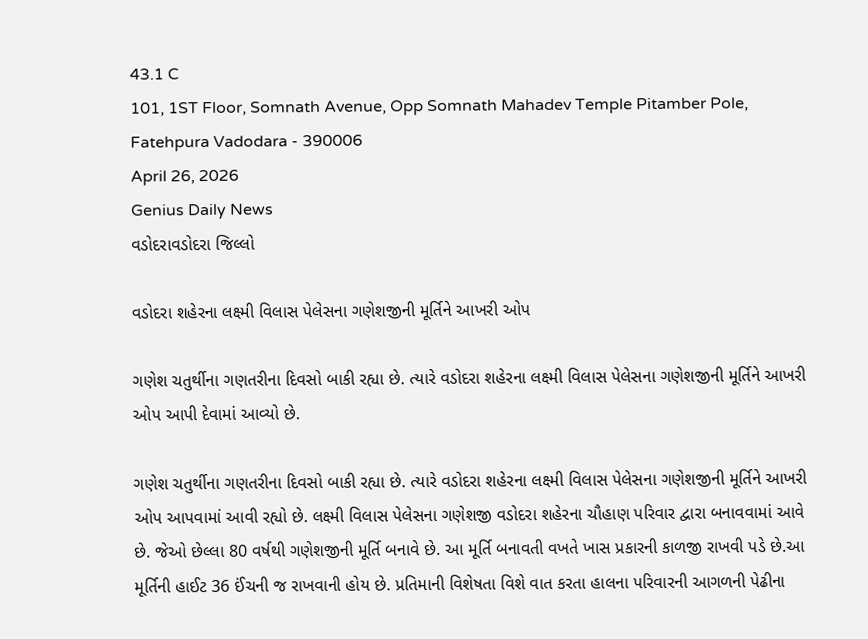43.1 C
101, 1ST Floor, Somnath Avenue, Opp Somnath Mahadev Temple Pitamber Pole, Fatehpura Vadodara - 390006
April 26, 2026
Genius Daily News
વડોદરાવડોદરા જિલ્લો

વડોદરા શહેરના લક્ષ્મી વિલાસ પેલેસના ગણેશજીની મૂર્તિને આખરી ઓપ

ગણેશ ચતુર્થીના ગણતરીના દિવસો બાકી રહ્યા છે. ત્યારે વડોદરા શહેરના લક્ષ્મી વિલાસ પેલેસના ગણેશજીની મૂર્તિને આખરી ઓપ આપી દેવામાં આવ્યો છે.

ગણેશ ચતુર્થીના ગણતરીના દિવસો બાકી રહ્યા છે. ત્યારે વડોદરા શહેરના લક્ષ્મી વિલાસ પેલેસના ગણેશજીની મૂર્તિને આખરી ઓપ આપવામાં આવી રહ્યો છે. લક્ષ્મી વિલાસ પેલેસના ગણેશજી વડોદરા શહેરના ચૌહાણ પરિવાર દ્વારા બનાવવામાં આવે છે. જેઓ છેલ્લા 80 વર્ષથી ગણેશજીની મૂર્તિ બનાવે છે. આ મૂર્તિ બનાવતી વખતે ખાસ પ્રકારની કાળજી રાખવી પડે છે.આ મૂર્તિની હાઈટ 36 ઈંચની જ રાખવાની હોય છે. પ્રતિમાની વિશેષતા વિશે વાત કરતા હાલના પરિવારની આગળની પેઢીના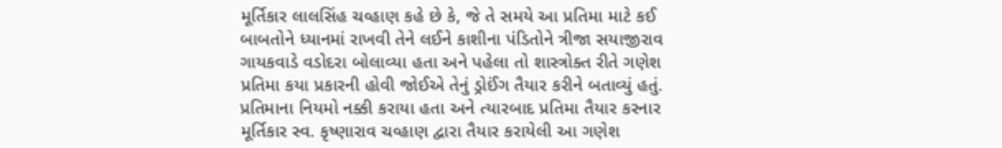મૂર્તિકાર લાલસિંહ ચવ્હાણ કહે છે કે, જે તે સમયે આ પ્રતિમા માટે કઈ બાબતોને ધ્યાનમાં રાખવી તેને લઈને કાશીના પંડિતોને ત્રીજા સયાજીરાવ ગાયકવાડે વડોદરા બોલાવ્યા હતા અને પહેલા તો શાસ્ત્રોક્ત રીતે ગણેશ પ્રતિમા કયા પ્રકારની હોવી જોઈએ તેનું ડ્રોઈંગ તૈયાર કરીને બતાવ્યું હતું. પ્રતિમાના નિયમો નક્કી કરાયા હતા અને ત્યારબાદ પ્રતિમા તૈયાર કરનાર મૂર્તિકાર સ્વ. કૃષ્ણારાવ ચવ્હાણ દ્વારા તૈયાર કરાયેલી આ ગણેશ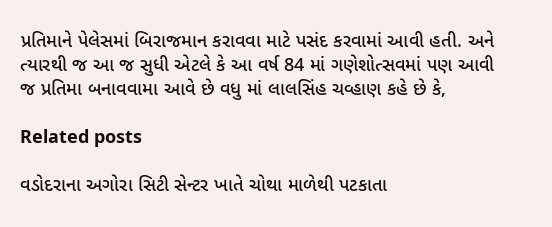પ્રતિમાને પેલેસમાં બિરાજમાન કરાવવા માટે પસંદ કરવામાં આવી હતી. અને ત્યારથી જ આ જ સુધી એટલે કે આ વર્ષ 84 માં ગણેશોત્સવમાં પણ આવી જ પ્રતિમા બનાવવામા આવે છે વધુ માં લાલસિંહ ચવ્હાણ કહે છે કે,

Related posts

વડોદરાના અગોરા સિટી સેન્ટર ખાતે ચોથા માળેથી પટકાતા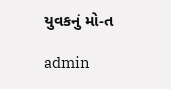યુવકનું મો-ત

admin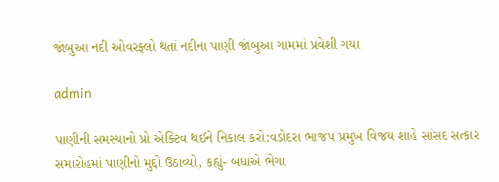જાંબુઆ નદી ઓવરફ્લો થતાં નદીના પાણી જાંબુઆ ગામમાં પ્રવેશી ગયા

admin

પાણીની સમસ્યાનો પ્રો એક્ટિવ થઈને નિકાલ કરો:વડોદરા ભાજપ પ્રમુખ વિજય શાહે સાંસદ સત્કાર સમારોહમાં પાણીનો મુદ્દો ઉઠાવ્યો, કહ્યું- બધાએ ભેગા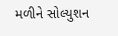મળીને સોલ્યુશન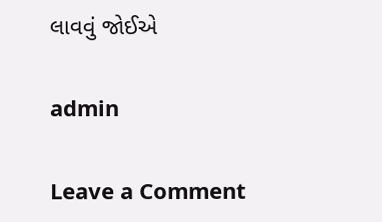લાવવું જોઈએ

admin

Leave a Comment